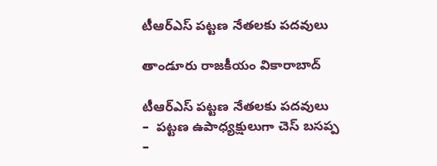టీఆర్ఎస్ ప‌ట్ట‌ణ‌ నేత‌ల‌కు ప‌ద‌వులు

తాండూరు రాజకీయం వికారాబాద్

టీఆర్ఎస్ ప‌ట్ట‌ణ‌ నేత‌ల‌కు ప‌ద‌వులు
–  ప‌ట్ట‌ణ‌ ఉపాధ్య‌క్షులుగా చెస్ బ‌స‌ప్ప‌
–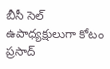బీసీ సెల్ ఉపాధ్య‌క్షులుగా కోటం ప్ర‌సాద్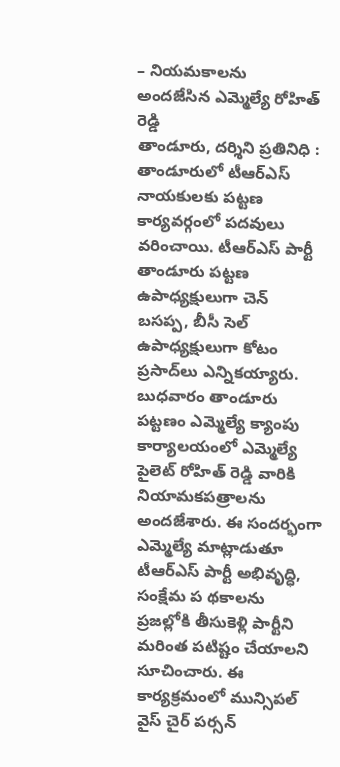– నియ‌మ‌కాల‌ను అంద‌జేసిన ఎమ్మెల్యే రోహిత్ రెడ్డి
తాండూరు, ద‌ర్శిని ప్ర‌తినిధి : తాండూరులో టీఆర్ఎస్ నాయ‌కులకు ప‌ట్ట‌ణ కార్య‌వ‌ర్గంలో ప‌ద‌వులు వ‌రించాయి. టీఆర్ఎస్ పార్టీ తాండూరు పట్టణ ఉపాధ్యక్షులుగా చెన్ బసప్ప, బీసీ సెల్ ఉపాధ్యక్షులుగా కోటం ప్రసాద్‌లు ఎన్నికయ్యారు. బుధవారం తాండూరు పట్టణం ఎమ్మెల్యే క్యాంపు కార్యాలయంలో ఎమ్మెల్యే పైలెట్ రోహిత్ రెడ్డి వారికి నియామకపత్రాలను అందజేశారు. ఈ సందర్భంగా ఎమ్మెల్యే మాట్లాడుతూ టీఆర్ఎస్ పార్టీ అభివృద్ధి, సంక్షేమ ప థకాలను ప్రజల్లోకి తీసుకెళ్లి పార్టీని మరింత పటిష్టం చేయాలని సూచించారు. ఈ కార్యక్రమంలో మున్సిపల్ వైస్ చైర్ పర్సన్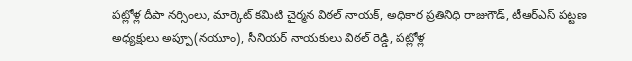పట్లోళ్ల దీపా నర్సింలు, మార్కెట్ కమిటి చైర్మన విఠల్ నాయక్, అధికార ప్రతినిధి రాజుగౌడ్, టీఆర్ఎస్ పట్టణ అధ్యక్షులు అప్పూ(నయూం), సీనియర్ నాయకులు విఠల్ రెడ్డి, పట్లోళ్ల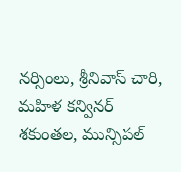నర్సింలు, శ్రీనివాస్ చారి, మహిళ కన్వినర్ శకుంతల, మున్సిపల్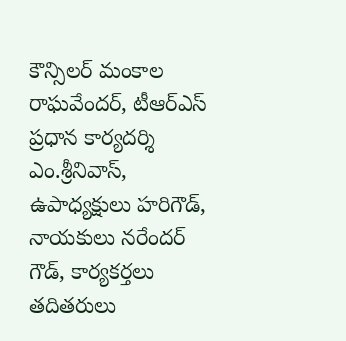కౌన్సిలర్ మంకాల రాఘవేందర్, టీఆర్ఎస్ ప్రధాన కార్యదర్శి ఎం.శ్రీనివాస్, ఉపాధ్యక్షులు హరిగౌడ్, నాయకులు నరేందర్ గౌడ్, కార్యకర్తలు తదితరులు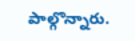పాల్గొన్నారు.